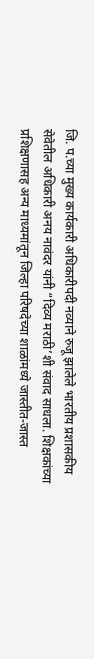जि. प.च्या मुख्य कार्यकारी अधिकारीपदी नव्याने रुजू झालेले भारतीय प्रशासकीय सेवेतील अधिकारी अनय नावंदर यांनी “दिव्य मराठी’शी संवाद साधला. शिक्षकांच्या प्रशिक्षणासह अन्य माध्यमांतून जिल्हा परिषदेच्या शाळांमध्ये जास्तीत-जास्त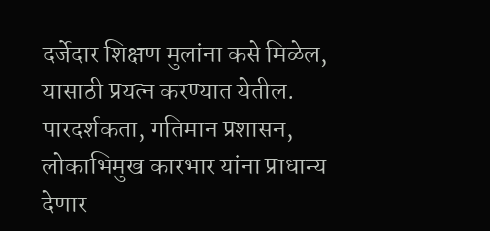दर्जेदार शिक्षण मुलांना कसे मिळेल, यासाठी प्रयत्न करण्यात येतील. पारदर्शकता, गतिमान प्रशासन, लोकाभिमुख कारभार यांना प्राधान्य देणार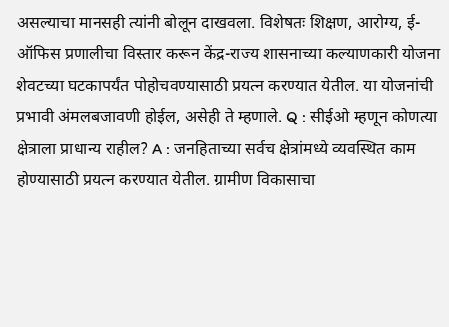असल्याचा मानसही त्यांनी बोलून दाखवला. विशेषतः शिक्षण, आरोग्य, ई-ऑफिस प्रणालीचा विस्तार करून केंद्र-राज्य शासनाच्या कल्याणकारी योजना शेवटच्या घटकापर्यंत पोहोचवण्यासाठी प्रयत्न करण्यात येतील. या योजनांची प्रभावी अंमलबजावणी होईल, असेही ते म्हणाले. Q : सीईओ म्हणून कोणत्या क्षेत्राला प्राधान्य राहील? A : जनहिताच्या सर्वच क्षेत्रांमध्ये व्यवस्थित काम होण्यासाठी प्रयत्न करण्यात येतील. ग्रामीण विकासाचा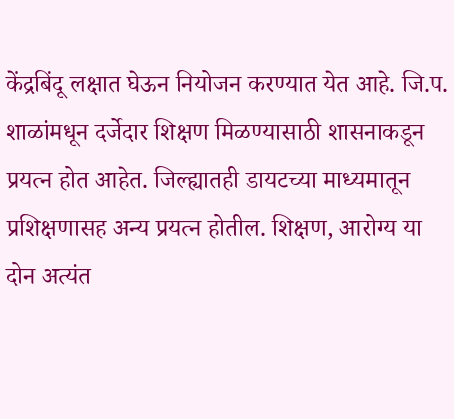केंद्रबिंदू लक्षात घेऊन नियोजन करण्यात येत आहे. जि.प. शाळांमधून दर्जेदार शिक्षण मिळण्यासाठी शासनाकडून प्रयत्न होत आहेत. जिल्ह्यातही डायटच्या माध्यमातून प्रशिक्षणासह अन्य प्रयत्न होतील. शिक्षण, आरोग्य या दोन अत्यंत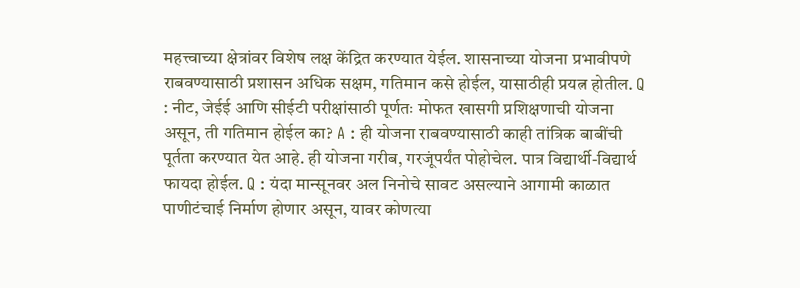महत्त्वाच्या क्षेत्रांवर विशेष लक्ष केंद्रित करण्यात येईल. शासनाच्या योजना प्रभावीपणे राबवण्यासाठी प्रशासन अधिक सक्षम, गतिमान कसे होईल, यासाठीही प्रयत्न होतील. Q : नीट, जेईई आणि सीईटी परीक्षांसाठी पूर्णतः मोफत खासगी प्रशिक्षणाची योजना असून, ती गतिमान होईल का? A : ही योजना राबवण्यासाठी काही तांत्रिक बाबींची पूर्तता करण्यात येत आहे. ही योजना गरीब, गरजूंपर्यंत पोहोचेल. पात्र विद्यार्थी-विद्यार्थ फायदा होईल. Q : यंदा मान्सूनवर अल निनोचे सावट असल्याने आगामी काळात पाणीटंचाई निर्माण होणार असून, यावर कोणत्या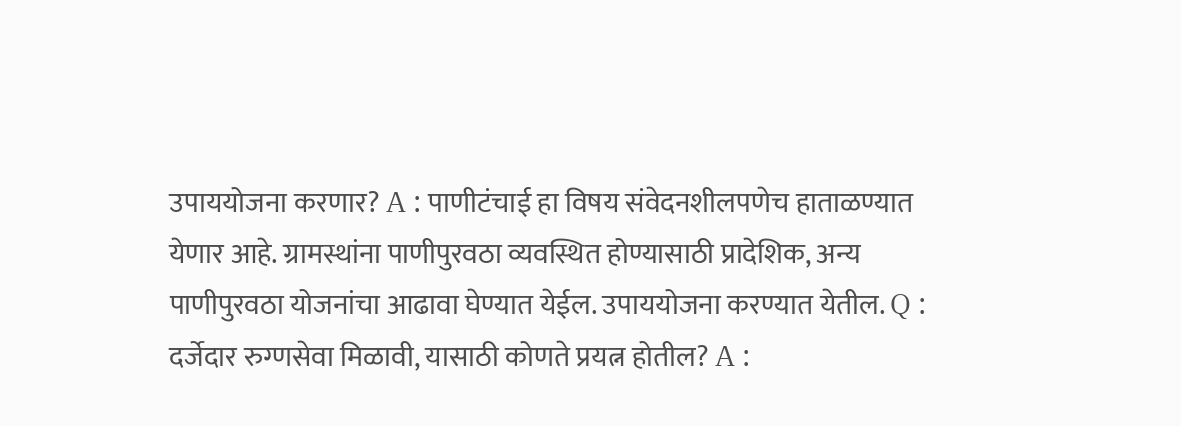उपाययोजना करणार? A : पाणीटंचाई हा विषय संवेदनशीलपणेच हाताळण्यात येणार आहे. ग्रामस्थांना पाणीपुरवठा व्यवस्थित होण्यासाठी प्रादेशिक, अन्य पाणीपुरवठा योजनांचा आढावा घेण्यात येईल. उपाययोजना करण्यात येतील. Q : दर्जेदार रुग्णसेवा मिळावी, यासाठी कोणते प्रयत्न होतील? A :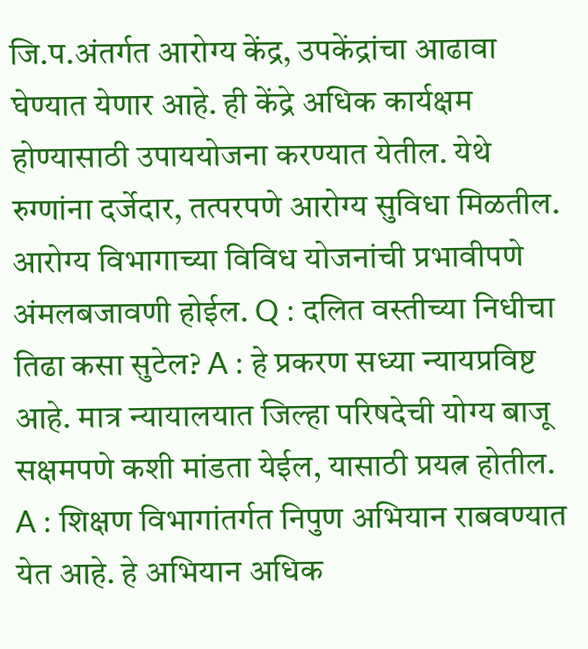जि.प.अंतर्गत आरोग्य केंद्र, उपकेंद्रांचा आढावा घेण्यात येणार आहे. ही केंद्रे अधिक कार्यक्षम होण्यासाठी उपाययोजना करण्यात येतील. येथे रुग्णांना दर्जेदार, तत्परपणे आरोग्य सुविधा मिळतील. आरोग्य विभागाच्या विविध योजनांची प्रभावीपणे अंमलबजावणी होईल. Q : दलित वस्तीच्या निधीचा तिढा कसा सुटेल? A : हे प्रकरण सध्या न्यायप्रविष्ट आहे. मात्र न्यायालयात जिल्हा परिषदेची योग्य बाजू सक्षमपणे कशी मांडता येईल, यासाठी प्रयत्न होतील.
A : शिक्षण विभागांतर्गत निपुण अभियान राबवण्यात येत आहे. हे अभियान अधिक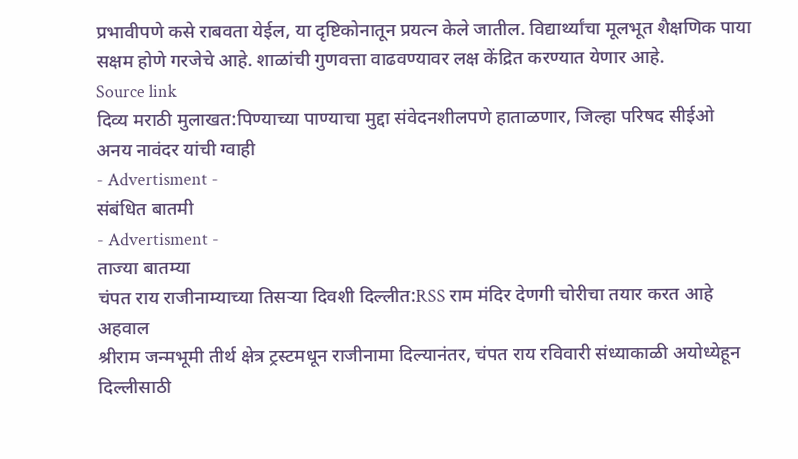प्रभावीपणे कसे राबवता येईल, या दृष्टिकोनातून प्रयत्न केले जातील. विद्यार्थ्यांचा मूलभूत शैक्षणिक पाया सक्षम होणे गरजेचे आहे. शाळांची गुणवत्ता वाढवण्यावर लक्ष केंद्रित करण्यात येणार आहे.
Source link
दिव्य मराठी मुलाखत:पिण्याच्या पाण्याचा मुद्दा संवेदनशीलपणे हाताळणार, जिल्हा परिषद सीईओ अनय नावंदर यांची ग्वाही
- Advertisment -
संबंधित बातमी
- Advertisment -
ताज्या बातम्या
चंपत राय राजीनाम्याच्या तिसऱ्या दिवशी दिल्लीत:RSS राम मंदिर देणगी चोरीचा तयार करत आहे अहवाल
श्रीराम जन्मभूमी तीर्थ क्षेत्र ट्रस्टमधून राजीनामा दिल्यानंतर, चंपत राय रविवारी संध्याकाळी अयोध्येहून दिल्लीसाठी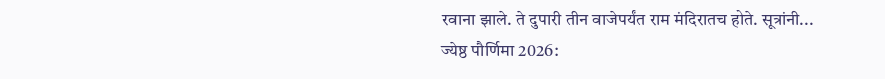रवाना झाले. ते दुपारी तीन वाजेपर्यंत राम मंदिरातच होते. सूत्रांनी...
ज्येष्ठ पौर्णिमा 2026: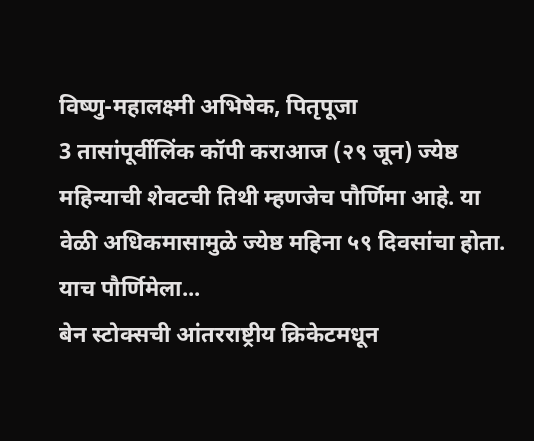विष्णु-महालक्ष्मी अभिषेक, पितृपूजा
3 तासांपूर्वीलिंक कॉपी कराआज (२९ जून) ज्येष्ठ महिन्याची शेवटची तिथी म्हणजेच पौर्णिमा आहे. या वेळी अधिकमासामुळे ज्येष्ठ महिना ५९ दिवसांचा होता. याच पौर्णिमेला...
बेन स्टोक्सची आंतरराष्ट्रीय क्रिकेटमधून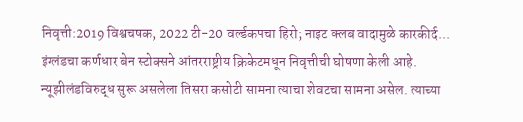निवृत्ती:2019 विश्वचषक, 2022 टी-20 वर्ल्डकपचा हिरो; नाइट क्लब वादामुळे कारकीर्द...
इंग्लंडचा कर्णधार बेन स्टोक्सने आंतरराष्ट्रीय क्रिकेटमधून निवृत्तीची घोषणा केली आहे. न्यूझीलंडविरुद्ध सुरू असलेला तिसरा कसोटी सामना त्याचा शेवटचा सामना असेल. त्याच्या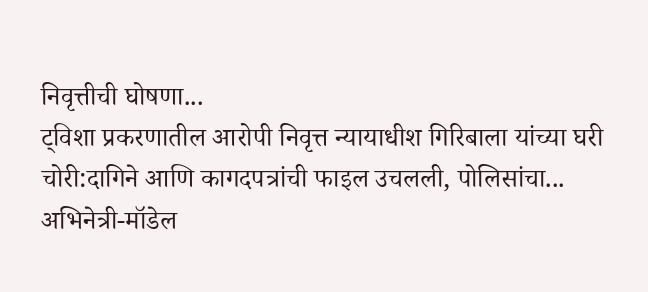निवृत्तीची घोषणा...
ट्विशा प्रकरणातील आरोपी निवृत्त न्यायाधीश गिरिबाला यांच्या घरी चोरी:दागिने आणि कागदपत्रांची फाइल उचलली, पोलिसांचा...
अभिनेत्री-मॉडेल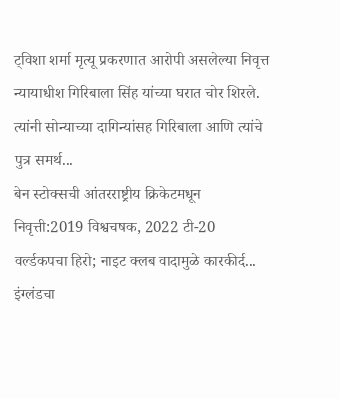ट्विशा शर्मा मृत्यू प्रकरणात आरोपी असलेल्या निवृत्त न्यायाधीश गिरिबाला सिंह यांच्या घरात चोर शिरले. त्यांनी सोन्याच्या दागिन्यांसह गिरिबाला आणि त्यांचे पुत्र समर्थ...
बेन स्टोक्सची आंतरराष्ट्रीय क्रिकेटमधून निवृत्ती:2019 विश्वचषक, 2022 टी-20 वर्ल्डकपचा हिरो; नाइट क्लब वादामुळे कारकीर्द...
इंग्लंडचा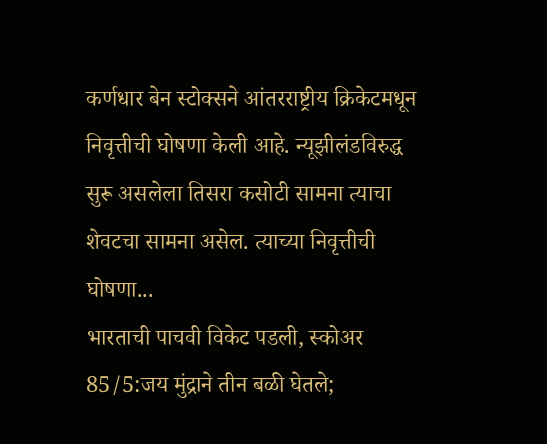कर्णधार बेन स्टोक्सने आंतरराष्ट्रीय क्रिकेटमधून निवृत्तीची घोषणा केली आहे. न्यूझीलंडविरुद्ध सुरू असलेला तिसरा कसोटी सामना त्याचा शेवटचा सामना असेल. त्याच्या निवृत्तीची घोषणा...
भारताची पाचवी विकेट पडली, स्कोअर 85/5:जय मुंद्राने तीन बळी घेतले;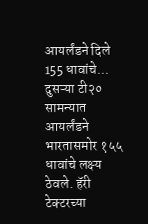आयर्लंडने दिले 155 धावांचे...
दुसऱ्या टी२० सामन्यात आयर्लंडने भारतासमोर १५५ धावांचे लक्ष्य ठेवले. हॅरी टेक्टरच्या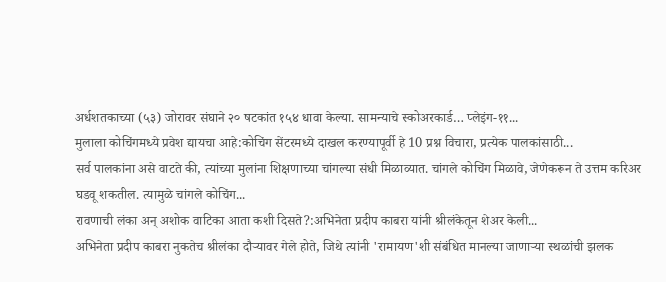अर्धशतकाच्या (५३) जोरावर संघाने २० षटकांत १५४ धावा केल्या. सामन्याचे स्कोअरकार्ड… प्लेइंग-११...
मुलाला कोचिंगमध्ये प्रवेश द्यायचा आहे:कोचिंग सेंटरमध्ये दाखल करण्यापूर्वी हे 10 प्रश्न विचारा, प्रत्येक पालकांसाठी...
सर्व पालकांना असे वाटते की, त्यांच्या मुलांना शिक्षणाच्या चांगल्या संधी मिळाव्यात. चांगले कोचिंग मिळावे, जेणेकरून ते उत्तम करिअर घडवू शकतील. त्यामुळे चांगले कोचिंग...
रावणाची लंका अन् अशोक वाटिका आता कशी दिसते?:अभिनेता प्रदीप काबरा यांनी श्रीलंकेतून शेअर केली...
अभिनेता प्रदीप काबरा नुकतेच श्रीलंका दौऱ्यावर गेले होते, जिथे त्यांनी 'रामायण'शी संबंधित मानल्या जाणाऱ्या स्थळांची झलक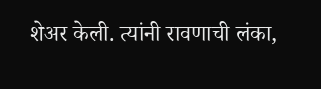शेअर केली. त्यांनी रावणाची लंका,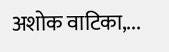अशोक वाटिका,...